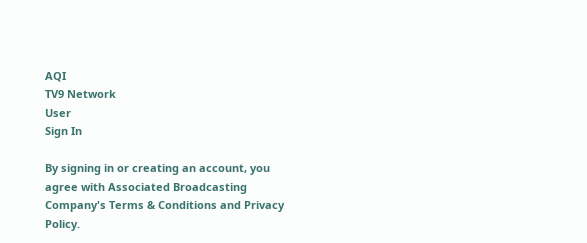AQI
TV9 Network
User
Sign In

By signing in or creating an account, you agree with Associated Broadcasting Company's Terms & Conditions and Privacy Policy.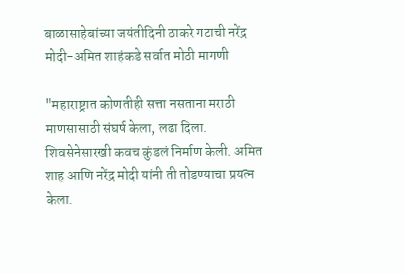बाळासाहेबांच्या जयंतीदिनी ठाकरे गटाची नरेंद्र मोदी-अमित शाहंकडे सर्वात मोठी मागणी

"महाराष्ट्रात कोणतीही सत्ता नसताना मराठी माणसासाठी संघर्ष केला, लढा दिला. शिवसेनेसारखी कवच कुंडलं निर्माण केली. अमित शाह आणि नरेंद्र मोदी यांनी ती तोडण्याचा प्रयत्न केला.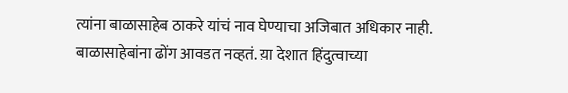त्यांना बाळासाहेब ठाकरे यांचं नाव घेण्याचा अजिबात अधिकार नाही. बाळासाहेबांना ढोंग आवडत नव्हतं. य़ा देशात हिंदुत्वाच्या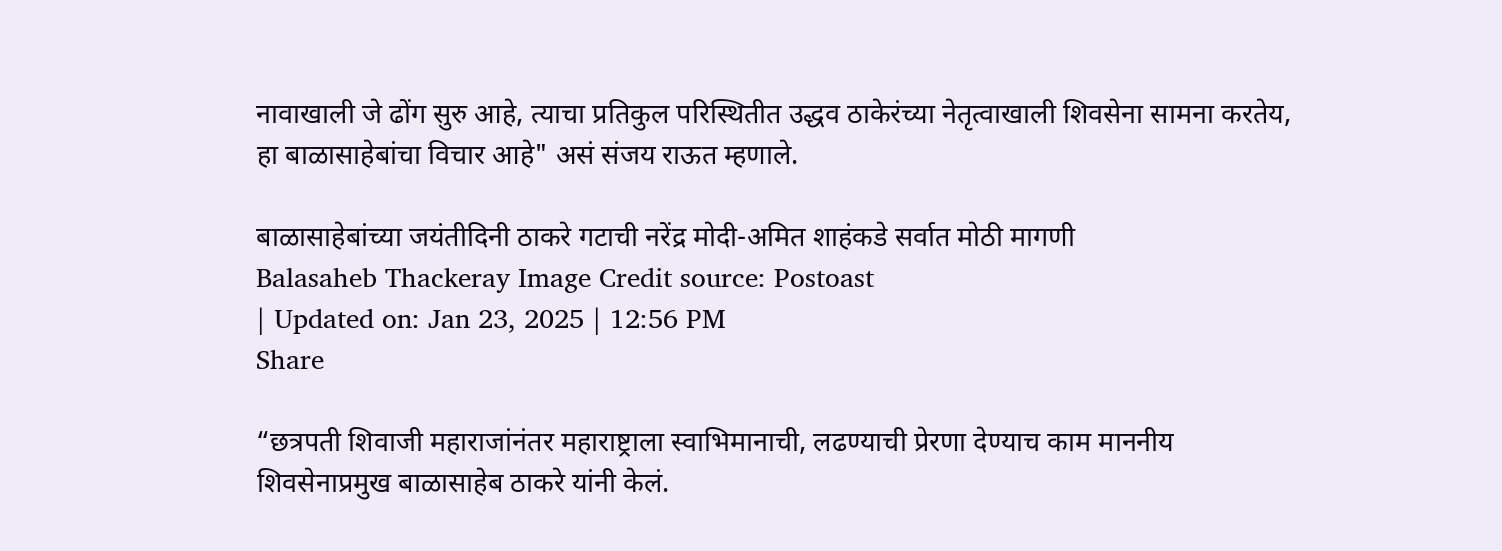नावाखाली जे ढोंग सुरु आहे, त्याचा प्रतिकुल परिस्थितीत उद्धव ठाकेरंच्या नेतृत्वाखाली शिवसेना सामना करतेय, हा बाळासाहेबांचा विचार आहे" असं संजय राऊत म्हणाले.

बाळासाहेबांच्या जयंतीदिनी ठाकरे गटाची नरेंद्र मोदी-अमित शाहंकडे सर्वात मोठी मागणी
Balasaheb Thackeray Image Credit source: Postoast
| Updated on: Jan 23, 2025 | 12:56 PM
Share

“छत्रपती शिवाजी महाराजांनंतर महाराष्ट्राला स्वाभिमानाची, लढण्याची प्रेरणा देण्याच काम माननीय शिवसेनाप्रमुख बाळासाहेब ठाकरे यांनी केलं.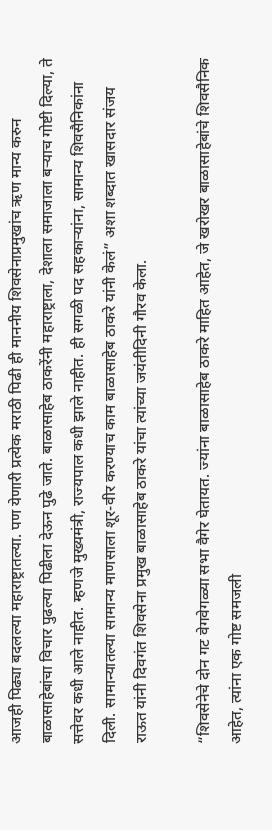आजही पिढ्या बदलल्या महाराष्ट्रातल्या. पण येणारी प्रत्येक मराठी पिढी ही माननीय शिवसेनाप्रमुखांच ऋण मान्य करुन बाळासाहेबांचा विचार पुढल्या पिढीला देऊन पुढे जाते. बाळासाहेब ठाकरेंनी महाराष्ट्राला, देशाला समाजाला बऱ्याच गोष्टी दिल्या, ते सत्तेवर कधी आले नाहीत. म्हणजे मुख्यमंत्री, राज्यपाल कधी झाले नाहीत. ही सगळी पद सहकाऱ्यांना, सामान्य शिवसैनिकांना दिली. सामान्यातल्या सामान्य माणसाला शूर-वीर करण्याच काम बाळासाहेब ठाकरे यांनी केलं” अशा शब्दात खासदार संजय राऊत यांनी दिवगंत शिवसेना प्रमुख बाळासाहेब ठाकरे यांचा त्यांच्या जयंतीदिनी गौरव केला.

“शिवसेनेचे दोन गट वेगवेगळ्या सभा वैगेर घेतायत. ज्यांना बाळासाहेब ठाकरे माहित आहेत, जे खरोखर बाळासाहेबांचे शिवसैनिक आहेत, त्यांना एक गोष्ट समजली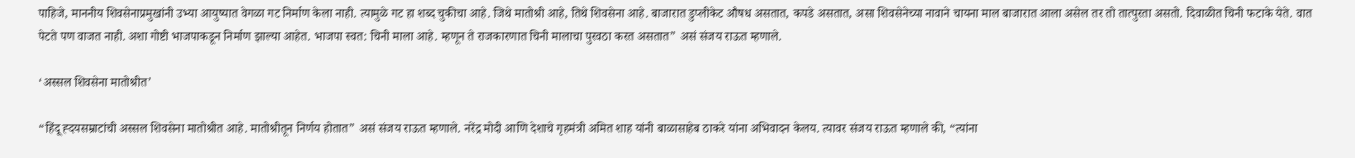पाहिजे, माननीय शिवसेनाप्रमुखांनी उभ्या आयुष्यात वेगळा गट निर्माण केला नाही. त्यामुळे गट हा शब्द चुकीचा आहे. जिथे मातोश्री आहे, तिथे शिवसेना आहे. बाजारात डुप्लीकेट औषध असतात, कपडे असतात, असा शिवसेनेच्या नावाने चायना माल बाजारात आला असेल तर तो तात्पुरता असतो. दिवाळीत चिनी फटाके येते. वात पेटते पण वाजत नाही. अशा गोष्टी भाजपाकडून निर्माण झाल्या आहेत. भाजपा स्वत: चिनी माला आहे. म्हणून ते राजकारणात चिनी मालाचा पुरवठा करत असतात” असं संजय राऊत म्हणाले.

‘अस्सल शिवसेना मातोश्रीत’

“हिंदू ह्दयसम्राटांची अस्सल शिवसेना मातोश्रीत आहे. मातोश्रीतून निर्णय होतात” असं संजय राऊत म्हणाले. नरेंद्र मोदी आणि देशाचे गृहमंत्री अमित शाह यांनी बाळासाहेब ठाकरे यांना अभिवादन केलय. त्यावर संजय राऊत म्हणाले की, “त्यांना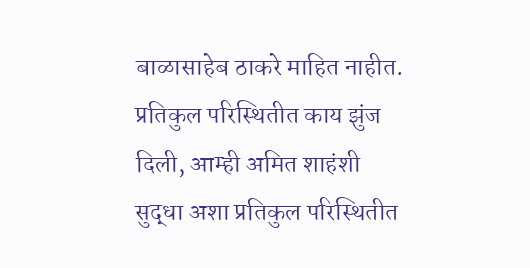बाळासाहेब ठाकरे माहित नाहीत. प्रतिकुल परिस्थितीत काय झुंज दिली, आम्ही अमित शाहंशी सुद्धा अशा प्रतिकुल परिस्थितीत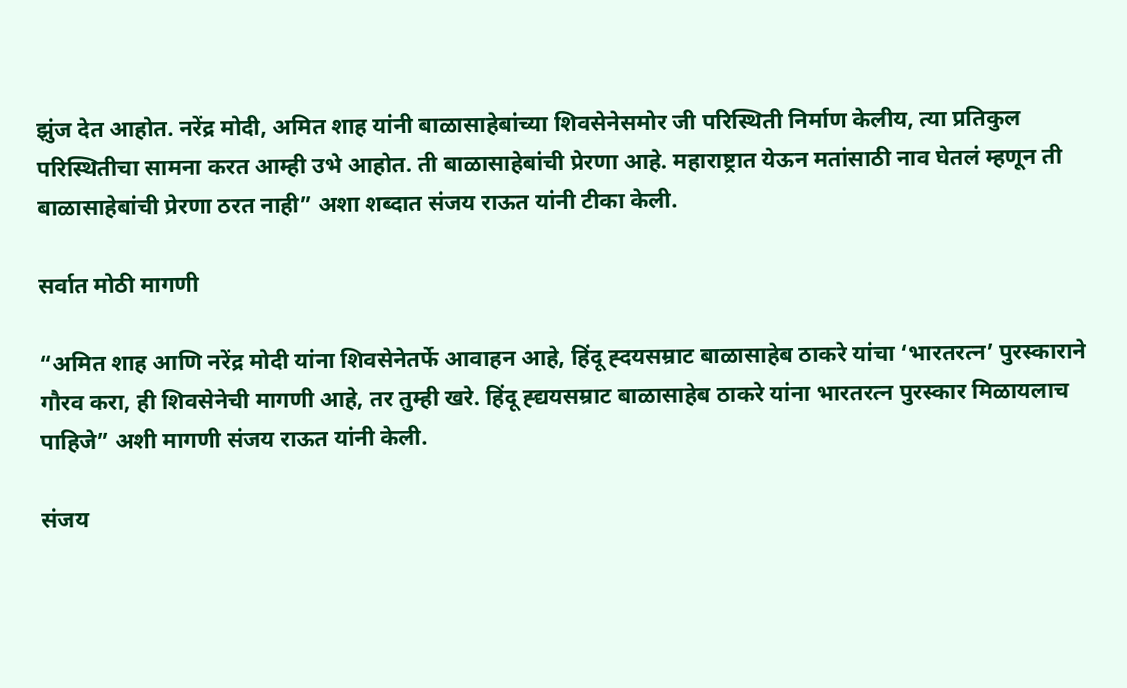झुंज देत आहोत. नरेंद्र मोदी, अमित शाह यांनी बाळासाहेबांच्या शिवसेनेसमोर जी परिस्थिती निर्माण केलीय, त्या प्रतिकुल परिस्थितीचा सामना करत आम्ही उभे आहोत. ती बाळासाहेबांची प्रेरणा आहे. महाराष्ट्रात येऊन मतांसाठी नाव घेतलं म्हणून ती बाळासाहेबांची प्रेरणा ठरत नाही” अशा शब्दात संजय राऊत यांनी टीका केली.

सर्वात मोठी मागणी

“अमित शाह आणि नरेंद्र मोदी यांना शिवसेनेतर्फे आवाहन आहे, हिंदू ह्दयसम्राट बाळासाहेब ठाकरे यांचा ‘भारतरत्न’ पुरस्काराने गौरव करा, ही शिवसेनेची मागणी आहे, तर तुम्ही खरे. हिंदू ह्द्ययसम्राट बाळासाहेब ठाकरे यांना भारतरत्न पुरस्कार मिळायलाच पाहिजे” अशी मागणी संजय राऊत यांनी केली.

संजय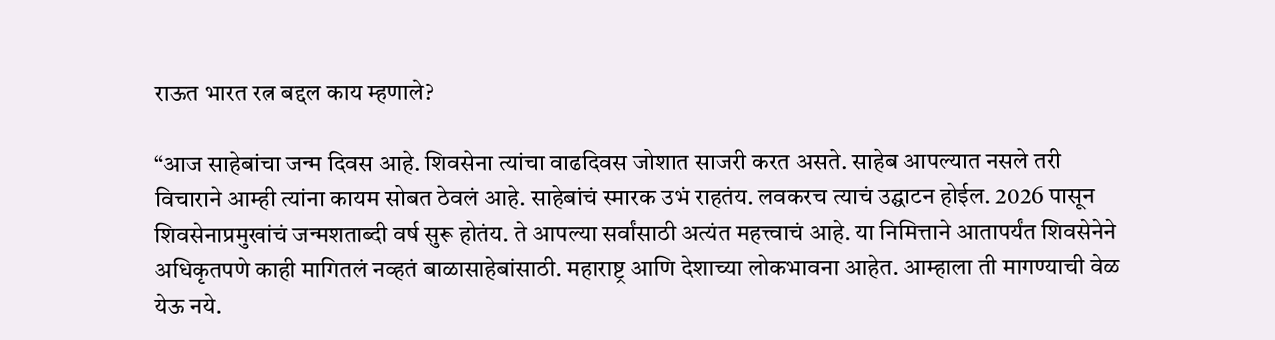राऊत भारत रत्न बद्दल काय म्हणाले?

“आज साहेबांचा जन्म दिवस आहे. शिवसेना त्यांचा वाढदिवस जोशात साजरी करत असते. साहेब आपल्यात नसले तरी विचाराने आम्ही त्यांना कायम सोबत ठेवलं आहे. साहेबांचं स्मारक उभं राहतंय. लवकरच त्याचं उद्घाटन होईल. 2026 पासून शिवसेनाप्रमुखांचं जन्मशताब्दी वर्ष सुरू होतंय. ते आपल्या सर्वांसाठी अत्यंत महत्त्वाचं आहे. या निमित्ताने आतापर्यंत शिवसेनेने अधिकृतपणे काही मागितलं नव्हतं बाळासाहेबांसाठी. महाराष्ट्र आणि देशाच्या लोकभावना आहेत. आम्हाला ती मागण्याची वेळ येऊ नये.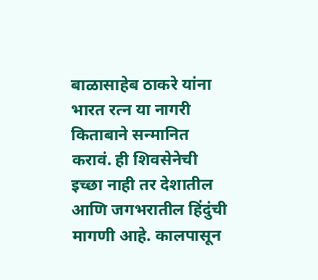बाळासाहेब ठाकरे यांना भारत रत्न या नागरी किताबाने सन्मानित करावं. ही शिवसेनेची इच्छा नाही तर देशातील आणि जगभरातील हिंदुंची मागणी आहे. कालपासून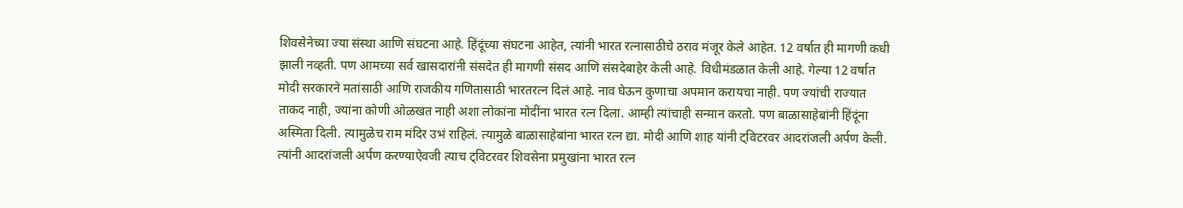शिवसेनेच्या ज्या संस्था आणि संघटना आहे. हिंदूंच्या संघटना आहेत, त्यांनी भारत रत्नासाठीचे ठराव मंजूर केले आहेत. 12 वर्षात ही मागणी कधी झाली नव्हती. पण आमच्या सर्व खासदारांनी संसदेत ही मागणी संसद आणि संसदेबाहेर केली आहे. विधीमंडळात केली आहे. गेल्या 12 वर्षात मोदी सरकारने मतांसाठी आणि राजकीय गणितासाठी भारतरत्न दिलं आहे. नाव घेऊन कुणाचा अपमान करायचा नाही. पण ज्यांची राज्यात ताकद नाही, ज्यांना कोणी ओळखत नाही अशा लोकांना मोदींना भारत रत्न दिला. आम्ही त्यांचाही सन्मान करतो. पण बाळासाहेबांनी हिंदूंना अस्मिता दिली. त्यामुळेच राम मंदिर उभं राहिलं. त्यामुळे बाळासाहेबांना भारत रत्न द्या. मोदी आणि शाह यांनी ट्विटरवर आदरांजली अर्पण केली. त्यांनी आदरांजली अर्पण करण्याऐवजी त्याच ट्विटरवर शिवसेना प्रमुखांना भारत रत्न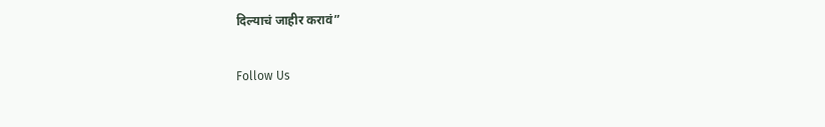दिल्याचं जाहीर करावं”

Follow Us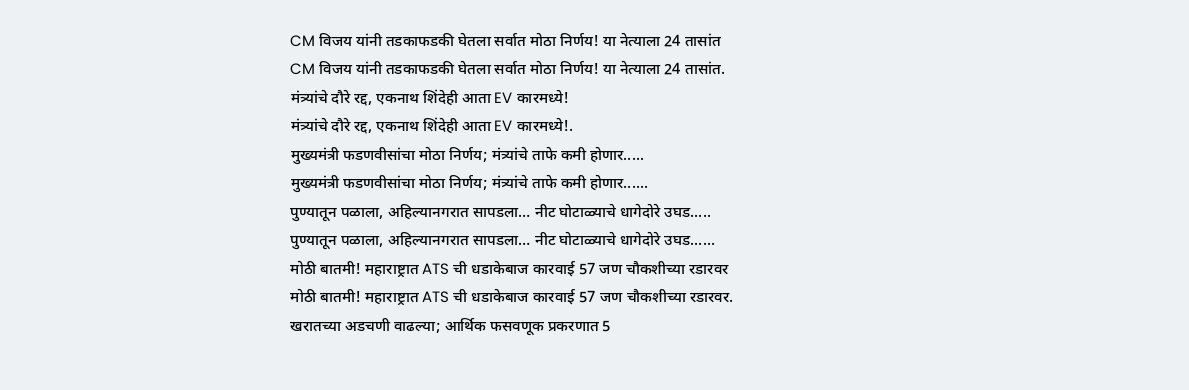CM विजय यांनी तडकाफडकी घेतला सर्वात मोठा निर्णय! या नेत्याला 24 तासांत
CM विजय यांनी तडकाफडकी घेतला सर्वात मोठा निर्णय! या नेत्याला 24 तासांत.
मंत्र्यांचे दौरे रद्द, एकनाथ शिंदेही आता EV कारमध्ये!
मंत्र्यांचे दौरे रद्द, एकनाथ शिंदेही आता EV कारमध्ये!.
मुख्यमंत्री फडणवीसांचा मोठा निर्णय; मंत्र्यांचे ताफे कमी होणार.....
मुख्यमंत्री फडणवीसांचा मोठा निर्णय; मंत्र्यांचे ताफे कमी होणार......
पुण्यातून पळाला, अहिल्यानगरात सापडला… नीट घोटाळ्याचे धागेदोरे उघड.....
पुण्यातून पळाला, अहिल्यानगरात सापडला… नीट घोटाळ्याचे धागेदोरे उघड......
मोठी बातमी! महाराष्ट्रात ATS ची धडाकेबाज कारवाई 57 जण चौकशीच्या रडारवर
मोठी बातमी! महाराष्ट्रात ATS ची धडाकेबाज कारवाई 57 जण चौकशीच्या रडारवर.
खरातच्या अडचणी वाढल्या; आर्थिक फसवणूक प्रकरणात 5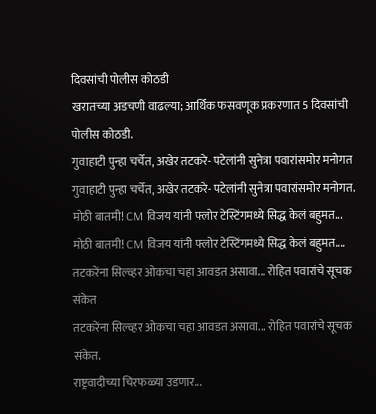दिवसांची पोलीस कोठडी
खरातच्या अडचणी वाढल्या; आर्थिक फसवणूक प्रकरणात 5 दिवसांची पोलीस कोठडी.
गुवाहाटी पुन्हा चर्चेत, अखेर तटकरे- पटेलांनी सुनेत्रा पवारांसमोर मनोगत
गुवाहाटी पुन्हा चर्चेत, अखेर तटकरे- पटेलांनी सुनेत्रा पवारांसमोर मनोगत.
मोठी बातमी! CM विजय यांनी फ्लोर टेस्टिंगमध्ये सिद्ध केलं बहुमत...
मोठी बातमी! CM विजय यांनी फ्लोर टेस्टिंगमध्ये सिद्ध केलं बहुमत....
तटकरेंना सिल्व्हर ओकचा चहा आवडत असावा... रोहित पवारांचे सूचक संकेत
तटकरेंना सिल्व्हर ओकचा चहा आवडत असावा... रोहित पवारांचे सूचक संकेत.
राष्ट्रवादीच्या चिरफळ्या उडणार...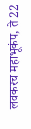लवकरच महाभूकंप, ते 22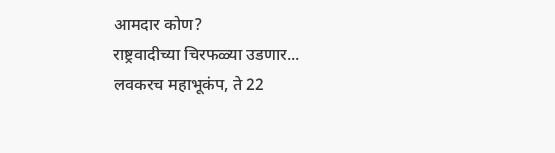आमदार कोण?
राष्ट्रवादीच्या चिरफळ्या उडणार... लवकरच महाभूकंप, ते 22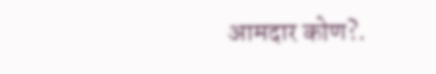आमदार कोण?.